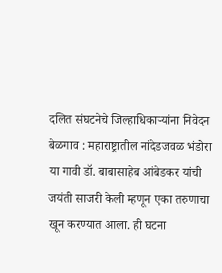दलित संघटनेचे जिल्हाधिकाऱ्यांना निवेदन
बेळगाव : महाराष्ट्रातील नांदेडजवळ भंडोरा या गावी डॉ. बाबासाहेब आंबेडकर यांची जयंती साजरी केली म्हणून एका तरुणाचा खून करण्यात आला. ही घटना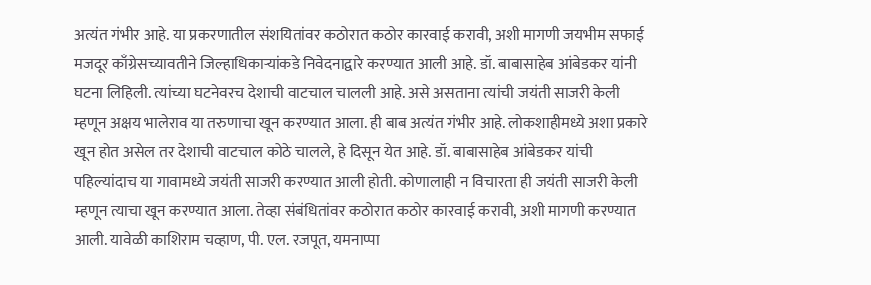अत्यंत गंभीर आहे. या प्रकरणातील संशयितांवर कठोरात कठोर कारवाई करावी, अशी मागणी जयभीम सफाई मजदूर काँग्रेसच्यावतीने जिल्हाधिकाऱ्यांकडे निवेदनाद्वारे करण्यात आली आहे. डॉ. बाबासाहेब आंबेडकर यांनी घटना लिहिली. त्यांच्या घटनेवरच देशाची वाटचाल चालली आहे. असे असताना त्यांची जयंती साजरी केली म्हणून अक्षय भालेराव या तरुणाचा खून करण्यात आला. ही बाब अत्यंत गंभीर आहे. लोकशाहीमध्ये अशा प्रकारे खून होत असेल तर देशाची वाटचाल कोठे चालले, हे दिसून येत आहे. डॉ. बाबासाहेब आंबेडकर यांची पहिल्यांदाच या गावामध्ये जयंती साजरी करण्यात आली होती. कोणालाही न विचारता ही जयंती साजरी केली म्हणून त्याचा खून करण्यात आला. तेव्हा संबंधितांवर कठोरात कठोर कारवाई करावी, अशी मागणी करण्यात आली. यावेळी काशिराम चव्हाण, पी. एल. रजपूत, यमनाप्पा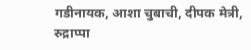गडीनायक, आशा चुबाची, दीपक मेत्री, रुद्राप्पा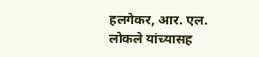हलगेकर, आर. एल. लोकले यांच्यासह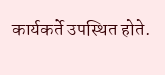कार्यकर्ते उपस्थित होते.